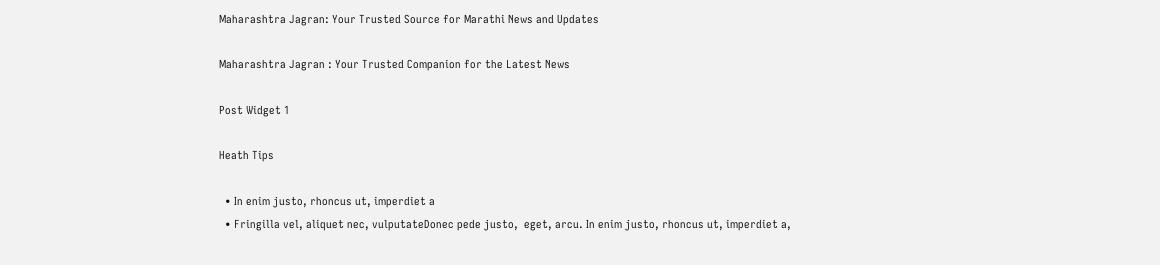Maharashtra Jagran: Your Trusted Source for Marathi News and Updates

Maharashtra Jagran : Your Trusted Companion for the Latest News

Post Widget 1

Heath Tips

  • In enim justo, rhoncus ut, imperdiet a
  • Fringilla vel, aliquet nec, vulputateDonec pede justo,  eget, arcu. In enim justo, rhoncus ut, imperdiet a,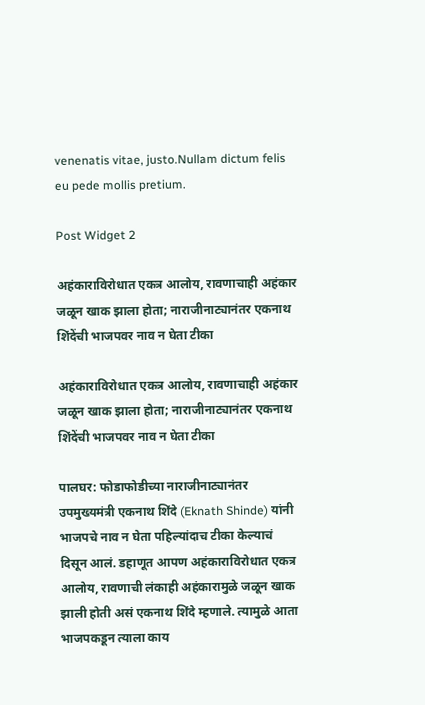venenatis vitae, justo.Nullam dictum felis eu pede mollis pretium.

Post Widget 2

अहंकाराविरोधात एकत्र आलोय, रावणाचाही अहंकार जळून खाक झाला होता; नाराजीनाट्यानंतर एकनाथ शिंदेंची भाजपवर नाव न घेता टीका

अहंकाराविरोधात एकत्र आलोय, रावणाचाही अहंकार जळून खाक झाला होता; नाराजीनाट्यानंतर एकनाथ शिंदेंची भाजपवर नाव न घेता टीका

पालघर: फोडाफोडीच्या नाराजीनाट्यानंतर उपमुख्यमंत्री एकनाथ शिंदे (Eknath Shinde) यांनी भाजपचे नाव न घेता पहिल्यांदाच टीका केल्याचं दिसून आलं. डहाणूत आपण अहंकाराविरोधात एकत्र आलोय, रावणाची लंकाही अहंकारामुळे जळून खाक झाली होती असं एकनाथ शिंदे म्हणाले. त्यामुळे आता भाजपकडून त्याला काय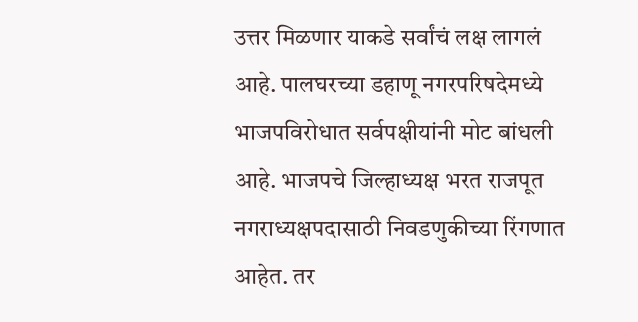उत्तर मिळणार याकडे सर्वांचं लक्ष लागलं आहे. पालघरच्या डहाणू नगरपरिषदेमध्ये भाजपविरोधात सर्वपक्षीयांनी मोट बांधली आहे. भाजपचे जिल्हाध्यक्ष भरत राजपूत नगराध्यक्षपदासाठी निवडणुकीच्या रिंगणात आहेत. तर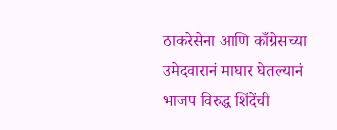ठाकरेसेना आणि काँग्रेसच्या उमेदवारानं माघार घेतल्यानं भाजप विरुद्ध शिंदेंची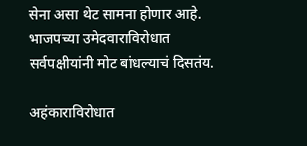सेना असा थेट सामना होणार आहे. भाजपच्या उमेदवाराविरोधात सर्वपक्षीयांनी मोट बांधल्याचं दिसतंय.

अहंकाराविरोधात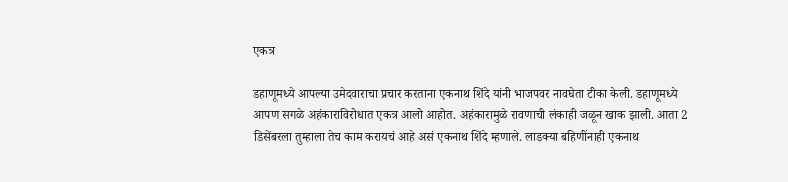एकत्र

डहाणूमध्ये आपल्या उमेदवाराचा प्रचार करताना एकनाथ शिंदे यांनी भाजपवर नावघेता टीका केली. डहाणूमध्ये आपण सगळे अहंकाराविरोधात एकत्र आलो आहोत. अहंकारामुळे रावणाची लंकाही जळून खाक झाली. आता 2 डिसेंबरला तुम्हाला तेच काम करायचं आहे असं एकनाथ शिंदे म्हणाले. लाडक्या बहिणींनाही एकनाथ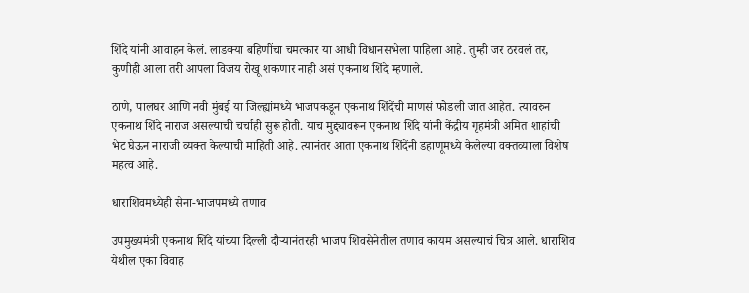शिंदे यांनी आवाहन केलं. लाडक्या बहिणींचा चमत्कार या आधी विधानसभेला पाहिला आहे. तुम्ही जर ठरवलं तर, कुणीही आला तरी आपला विजय रोखू शकणार नाही असं एकनाथ शिंदे म्हणाले.

ठाणे, पालघर आणि नवी मुंबई या जिल्ह्यांमध्ये भाजपकडून एकनाथ शिंदेंची माणसं फोडली जात आहेत. त्यावरुन एकनाथ शिंदे नाराज असल्याची चर्चाही सुरू होती. याच मुद्द्यावरून एकनाथ शिंदे यांनी केंद्रीय गृहमंत्री अमित शाहांची भेट घेऊन नाराजी व्यक्त केल्याची माहिती आहे. त्यानंतर आता एकनाथ शिंदेंनी डहाणूमध्ये केलेल्या वक्तव्याला विशेष महत्व आहे.

धाराशिवमध्येही सेना-भाजपमध्ये तणाव

उपमुख्यमंत्री एकनाथ शिंदे यांच्या दिल्ली दौऱ्यानंतरही भाजप शिवसेनेतील तणाव कायम असल्याचं चित्र आले. धाराशिव येथील एका विवाह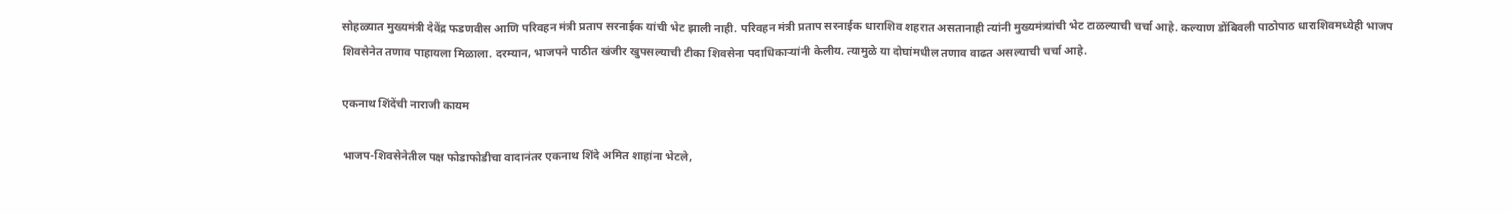सोहळ्यात मुख्यमंत्री देवेंद्र फडणवीस आणि परिवहन मंत्री प्रताप सरनाईक यांची भेट झाली नाही. परिवहन मंत्री प्रताप सरनाईक धाराशिव शहरात असतानाही त्यांनी मुख्यमंत्र्यांची भेट टाळल्याची चर्चा आहे. कल्याण डोंबिवली पाठोपाठ धाराशिवमध्येही भाजप शिवसेनेत तणाव पाहायला मिळाला. दरम्यान, भाजपने पाठीत खंजीर खुपसल्याची टीका शिवसेना पदाधिकाऱ्यांनी केलीय. त्यामुळे या दोघांमधील तणाव वाढत असल्याची चर्चा आहे.

एकनाथ शिंदेंची नाराजी कायम

भाजप-शिवसेनेतील पक्ष फोडाफोडीचा वादानंतर एकनाथ शिंदे अमित शाहांना भेटले,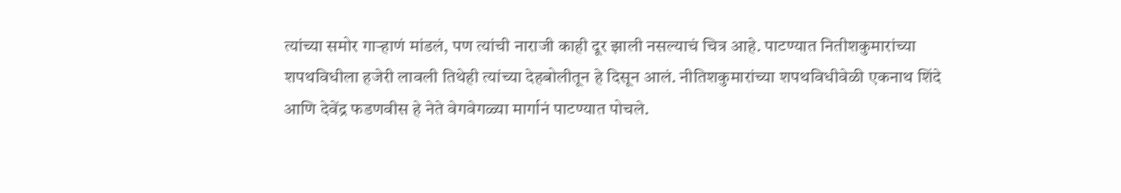त्यांच्या समोर गाऱ्हाणं मांडलं, पण त्यांची नाराजी काही दूर झाली नसल्याचं चित्र आहे. पाटण्यात नितीशकुमारांच्या शपथविधीला हजेरी लावली तिथेही त्यांच्या देहबोलीतून हे दिसून आलं. नीतिशकुमारांच्या शपथविधीवेळी एकनाथ शिंदे आणि देवेंद्र फडणवीस हे नेते वेगवेगळ्या मार्गानं पाटण्यात पोचले.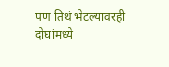पण तिथं भेटल्यावरही दोघांमध्ये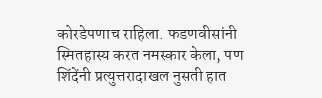कोरडेपणाच राहिला. फडणवीसांनी स्मितहास्य करत नमस्कार केला, पण शिंदेंनी प्रत्युत्तरादाखल नुसती हात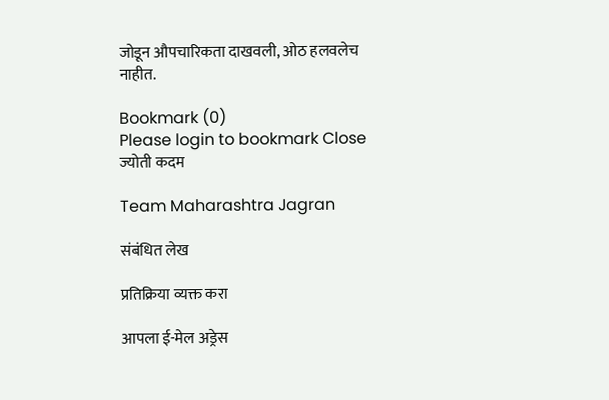जोडून औपचारिकता दाखवली, ओठ हलवलेच नाहीत.

Bookmark (0)
Please login to bookmark Close
ज्योती कदम

Team Maharashtra Jagran

संबंधित लेख

प्रतिक्रिया व्यक्त करा

आपला ई-मेल अड्रेस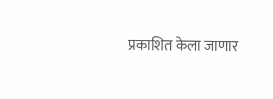प्रकाशित केला जाणार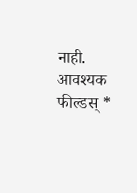नाही. आवश्यक फील्डस् *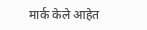मार्क केले आहेत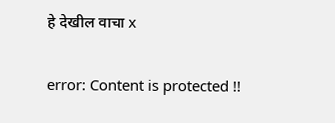हे देखील वाचा x

error: Content is protected !!